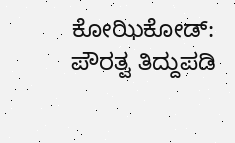ಕೋಝಿಕೋಡ್: ಪೌರತ್ವ ತಿದ್ದುಪಡಿ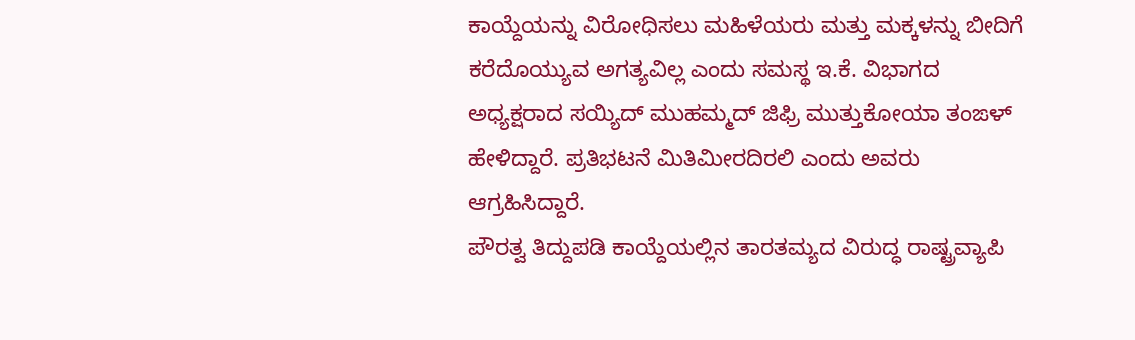ಕಾಯ್ದೆಯನ್ನು ವಿರೋಧಿಸಲು ಮಹಿಳೆಯರು ಮತ್ತು ಮಕ್ಕಳನ್ನು ಬೀದಿಗೆ ಕರೆದೊಯ್ಯುವ ಅಗತ್ಯವಿಲ್ಲ ಎಂದು ಸಮಸ್ಥ ಇ.ಕೆ. ವಿಭಾಗದ ಅಧ್ಯಕ್ಷರಾದ ಸಯ್ಯಿದ್ ಮುಹಮ್ಮದ್ ಜಿಫ್ರಿ ಮುತ್ತುಕೋಯಾ ತಂಙಳ್ ಹೇಳಿದ್ದಾರೆ. ಪ್ರತಿಭಟನೆ ಮಿತಿಮೀರದಿರಲಿ ಎಂದು ಅವರು ಆಗ್ರಹಿಸಿದ್ದಾರೆ.
ಪೌರತ್ವ ತಿದ್ದುಪಡಿ ಕಾಯ್ದೆಯಲ್ಲಿನ ತಾರತಮ್ಯದ ವಿರುದ್ಧ ರಾಷ್ಟ್ರವ್ಯಾಪಿ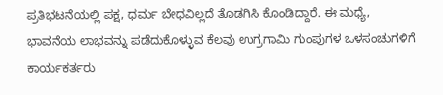ಪ್ರತಿಭಟನೆಯಲ್ಲಿ ಪಕ್ಷ, ಧರ್ಮ ಬೇಧವಿಲ್ಲದೆ ತೊಡಗಿಸಿ ಕೊಂಡಿದ್ದಾರೆ. ಈ ಮಧ್ಯೆ, ಭಾವನೆಯ ಲಾಭವನ್ನು ಪಡೆದುಕೊಳ್ಳುವ ಕೆಲವು ಉಗ್ರಗಾಮಿ ಗುಂಪುಗಳ ಒಳಸಂಚುಗಳಿಗೆ ಕಾರ್ಯಕರ್ತರು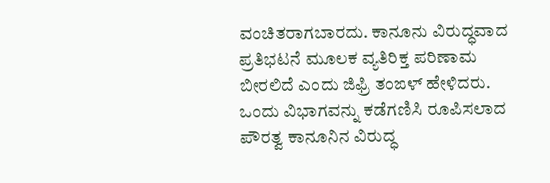ವಂಚಿತರಾಗಬಾರದು. ಕಾನೂನು ವಿರುದ್ಧವಾದ ಪ್ರತಿಭಟನೆ ಮೂಲಕ ವ್ಯತಿರಿಕ್ತ ಪರಿಣಾಮ ಬೀರಲಿದೆ ಎಂದು ಜಿಫ್ರಿ ತಂಙಳ್ ಹೇಳಿದರು.
ಒಂದು ವಿಭಾಗವನ್ನು ಕಡೆಗಣಿಸಿ ರೂಪಿಸಲಾದ ಪೌರತ್ವ ಕಾನೂನಿನ ವಿರುದ್ಧ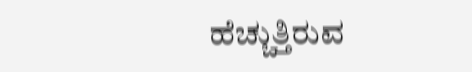ಹೆಚ್ಚುತ್ತಿರುವ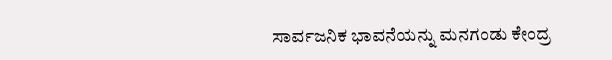ಸಾರ್ವಜನಿಕ ಭಾವನೆಯನ್ನು ಮನಗಂಡು ಕೇಂದ್ರ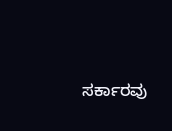ಸರ್ಕಾರವು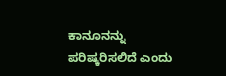ಕಾನೂನನ್ನು ಪರಿಷ್ಕರಿಸಲಿದೆ ಎಂದು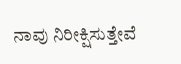ನಾವು ನಿರೀಕ್ಷಿಸುತ್ತೇವೆ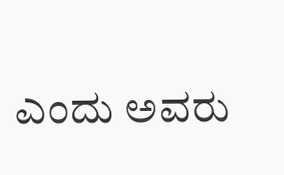ಎಂದು ಅವರು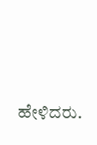ಹೇಳಿದರು.